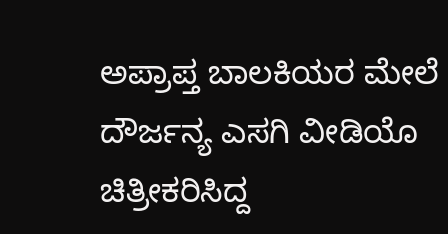ಅಪ್ರಾಪ್ತ ಬಾಲಕಿಯರ ಮೇಲೆ ದೌರ್ಜನ್ಯ ಎಸಗಿ ವೀಡಿಯೊ ಚಿತ್ರೀಕರಿಸಿದ್ದ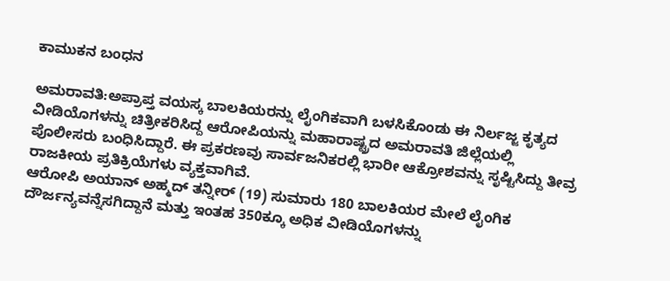ಕಾಮುಕನ ಬಂಧನ

ಅಮರಾವತಿ:ಅಪ್ರಾಪ್ತ ವಯಸ್ಕ ಬಾಲಕಿಯರನ್ನು ಲೈಂಗಿಕವಾಗಿ ಬಳಸಿಕೊಂಡು ಈ ನಿರ್ಲಜ್ಜ ಕೃತ್ಯದ ವೀಡಿಯೊಗಳನ್ನು ಚಿತ್ರೀಕರಿಸಿದ್ದ ಆರೋಪಿಯನ್ನು ಮಹಾರಾಷ್ಟ್ರದ ಅಮರಾವತಿ ಜಿಲ್ಲೆಯಲ್ಲಿ ಪೊಲೀಸರು ಬಂಧಿಸಿದ್ದಾರೆ. ಈ ಪ್ರಕರಣವು ಸಾರ್ವಜನಿಕರಲ್ಲಿ ಭಾರೀ ಆಕ್ರೋಶವನ್ನು ಸೃಷ್ಟಿಸಿದ್ದು ತೀವ್ರ ರಾಜಕೀಯ ಪ್ರತಿಕ್ರಿಯೆಗಳು ವ್ಯಕ್ತವಾಗಿವೆ.
ಆರೋಪಿ ಅಯಾನ್ ಅಹ್ಮದ್ ತನ್ನೀರ್ (19) ಸುಮಾರು 180 ಬಾಲಕಿಯರ ಮೇಲೆ ಲೈಂಗಿಕ ದೌರ್ಜನ್ಯವನ್ನೆಸಗಿದ್ದಾನೆ ಮತ್ತು ಇಂತಹ 350ಕ್ಕೂ ಅಧಿಕ ವೀಡಿಯೊಗಳನ್ನು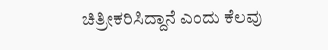ಚಿತ್ರೀಕರಿಸಿದ್ದಾನೆ ಎಂದು ಕೆಲವು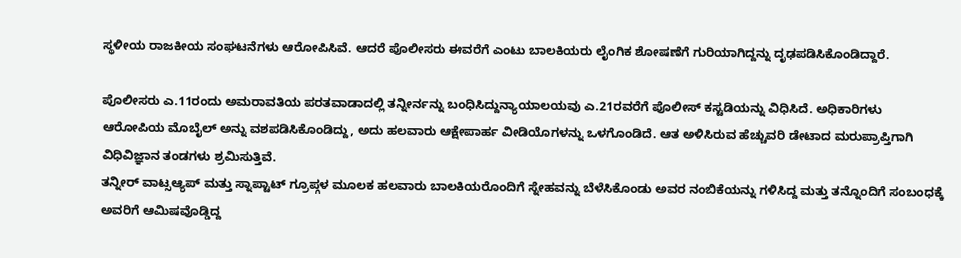ಸ್ಥಳೀಯ ರಾಜಕೀಯ ಸಂಘಟನೆಗಳು ಆರೋಪಿಸಿವೆ. ಆದರೆ ಪೊಲೀಸರು ಈವರೆಗೆ ಎಂಟು ಬಾಲಕಿಯರು ಲೈಂಗಿಕ ಶೋಷಣೆಗೆ ಗುರಿಯಾಗಿದ್ದನ್ನು ದೃಢಪಡಿಸಿಕೊಂಡಿದ್ದಾರೆ.

ಪೊಲೀಸರು ಎ.11ರಂದು ಅಮರಾವತಿಯ ಪರತವಾಡಾದಲ್ಲಿ ತನ್ನೀರ್ನನ್ನು ಬಂಧಿಸಿದ್ದುನ್ಯಾಯಾಲಯವು ಎ.21ರವರೆಗೆ ಪೊಲೀಸ್ ಕಸ್ಟಡಿಯನ್ನು ವಿಧಿಸಿದೆ. ಅಧಿಕಾರಿಗಳು ಆರೋಪಿಯ ಮೊಬೈಲ್ ಅನ್ನು ವಶಪಡಿಸಿಕೊಂಡಿದ್ದು, ಅದು ಹಲವಾರು ಆಕ್ಷೇಪಾರ್ಹ ವೀಡಿಯೊಗಳನ್ನು ಒಳಗೊಂಡಿದೆ. ಆತ ಅಳಿಸಿರುವ ಹೆಚ್ಚುವರಿ ಡೇಟಾದ ಮರುಪ್ರಾಪ್ತಿಗಾಗಿ ವಿಧಿವಿಜ್ಞಾನ ತಂಡಗಳು ಶ್ರಮಿಸುತ್ತಿವೆ.
ತನ್ನೀರ್ ವಾಟ್ಸಆ್ಯಪ್ ಮತ್ತು ಸ್ನಾಪ್ಟಾಟ್ ಗ್ರೂಪ್ಗಳ ಮೂಲಕ ಹಲವಾರು ಬಾಲಕಿಯರೊಂದಿಗೆ ಸ್ನೇಹವನ್ನು ಬೆಳೆಸಿಕೊಂಡು ಅವರ ನಂಬಿಕೆಯನ್ನು ಗಳಿಸಿದ್ದ ಮತ್ತು ತನ್ನೊಂದಿಗೆ ಸಂಬಂಧಕ್ಕೆ ಅವರಿಗೆ ಆಮಿಷವೊಡ್ಡಿದ್ದ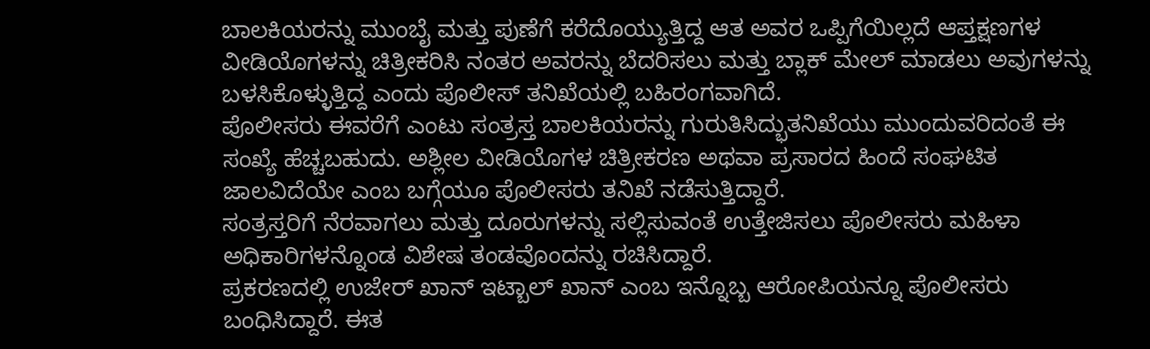ಬಾಲಕಿಯರನ್ನು ಮುಂಬೈ ಮತ್ತು ಪುಣೆಗೆ ಕರೆದೊಯ್ಯುತ್ತಿದ್ದ ಆತ ಅವರ ಒಪ್ಪಿಗೆಯಿಲ್ಲದೆ ಆಪ್ತಕ್ಷಣಗಳ ವೀಡಿಯೊಗಳನ್ನು ಚಿತ್ರೀಕರಿಸಿ ನಂತರ ಅವರನ್ನು ಬೆದರಿಸಲು ಮತ್ತು ಬ್ಲಾಕ್ ಮೇಲ್ ಮಾಡಲು ಅವುಗಳನ್ನು ಬಳಸಿಕೊಳ್ಳುತ್ತಿದ್ದ ಎಂದು ಪೊಲೀಸ್ ತನಿಖೆಯಲ್ಲಿ ಬಹಿರಂಗವಾಗಿದೆ.
ಪೊಲೀಸರು ಈವರೆಗೆ ಎಂಟು ಸಂತ್ರಸ್ತ ಬಾಲಕಿಯರನ್ನು ಗುರುತಿಸಿದ್ಭುತನಿಖೆಯು ಮುಂದುವರಿದಂತೆ ಈ ಸಂಖ್ಯೆ ಹೆಚ್ಚಬಹುದು. ಅಶ್ಲೀಲ ವೀಡಿಯೊಗಳ ಚಿತ್ರೀಕರಣ ಅಥವಾ ಪ್ರಸಾರದ ಹಿಂದೆ ಸಂಘಟಿತ ಜಾಲವಿದೆಯೇ ಎಂಬ ಬಗ್ಗೆಯೂ ಪೊಲೀಸರು ತನಿಖೆ ನಡೆಸುತ್ತಿದ್ದಾರೆ.
ಸಂತ್ರಸ್ತರಿಗೆ ನೆರವಾಗಲು ಮತ್ತು ದೂರುಗಳನ್ನು ಸಲ್ಲಿಸುವಂತೆ ಉತ್ತೇಜಿಸಲು ಪೊಲೀಸರು ಮಹಿಳಾ ಅಧಿಕಾರಿಗಳನ್ನೊಂಡ ವಿಶೇಷ ತಂಡವೊಂದನ್ನು ರಚಿಸಿದ್ದಾರೆ.
ಪ್ರಕರಣದಲ್ಲಿ ಉಜೇರ್ ಖಾನ್ ಇಟ್ಬಾಲ್ ಖಾನ್ ಎಂಬ ಇನ್ನೊಬ್ಬ ಆರೋಪಿಯನ್ನೂ ಪೊಲೀಸರು ಬಂಧಿಸಿದ್ದಾರೆ. ಈತ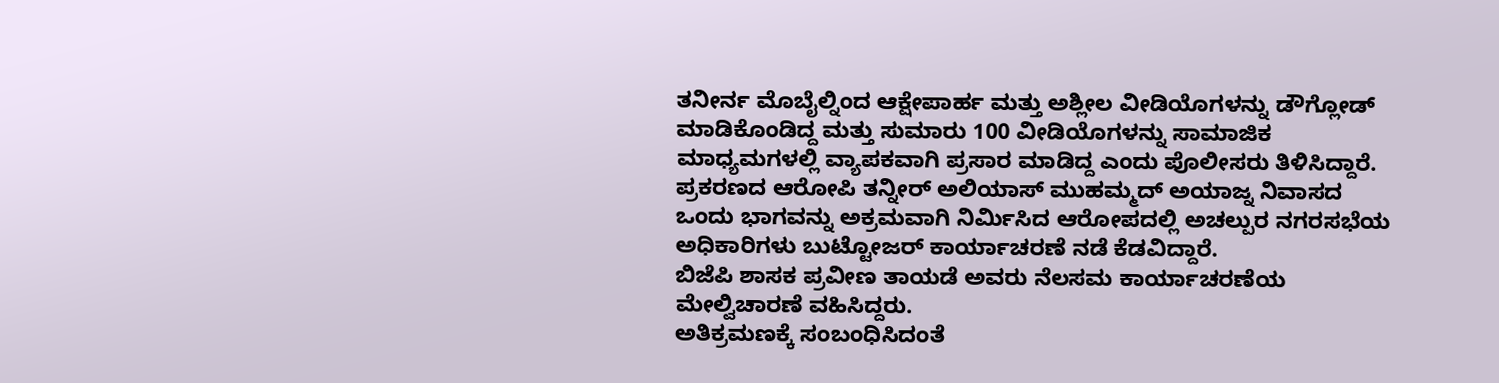ತನೀರ್ನ ಮೊಬೈಲ್ನಿಂದ ಆಕ್ಷೇಪಾರ್ಹ ಮತ್ತು ಅಶ್ಲೀಲ ವೀಡಿಯೊಗಳನ್ನು ಡೌಗ್ಲೋಡ್ ಮಾಡಿಕೊಂಡಿದ್ದ ಮತ್ತು ಸುಮಾರು 100 ವೀಡಿಯೊಗಳನ್ನು ಸಾಮಾಜಿಕ ಮಾಧ್ಯಮಗಳಲ್ಲಿ ವ್ಯಾಪಕವಾಗಿ ಪ್ರಸಾರ ಮಾಡಿದ್ದ ಎಂದು ಪೊಲೀಸರು ತಿಳಿಸಿದ್ದಾರೆ.
ಪ್ರಕರಣದ ಆರೋಪಿ ತನ್ನೀರ್ ಅಲಿಯಾಸ್ ಮುಹಮ್ಮದ್ ಅಯಾಜ್ನ ನಿವಾಸದ ಒಂದು ಭಾಗವನ್ನು ಅಕ್ರಮವಾಗಿ ನಿರ್ಮಿಸಿದ ಆರೋಪದಲ್ಲಿ ಅಚಲ್ಪುರ ನಗರಸಭೆಯ ಅಧಿಕಾರಿಗಳು ಬುಟ್ಟೋಜರ್ ಕಾರ್ಯಾಚರಣೆ ನಡೆ ಕೆಡವಿದ್ದಾರೆ.
ಬಿಜೆಪಿ ಶಾಸಕ ಪ್ರವೀಣ ತಾಯಡೆ ಅವರು ನೆಲಸಮ ಕಾರ್ಯಾಚರಣೆಯ ಮೇಲ್ವಿಚಾರಣೆ ವಹಿಸಿದ್ದರು.
ಅತಿಕ್ರಮಣಕ್ಕೆ ಸಂಬಂಧಿಸಿದಂತೆ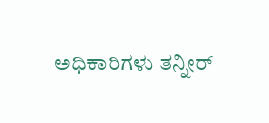ಅಧಿಕಾರಿಗಳು ತನ್ನೀರ್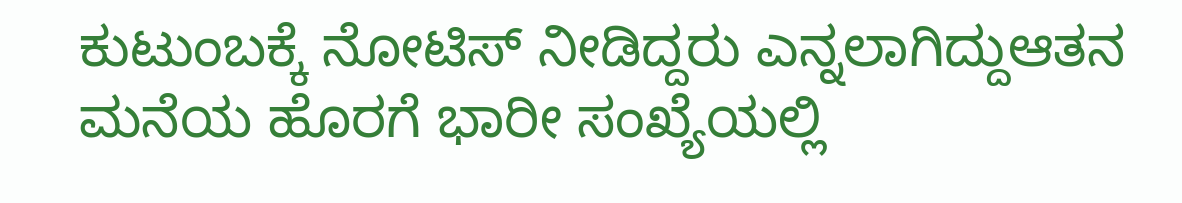ಕುಟುಂಬಕ್ಕೆ ನೋಟಿಸ್ ನೀಡಿದ್ದರು ಎನ್ನಲಾಗಿದ್ದುಆತನ ಮನೆಯ ಹೊರಗೆ ಭಾರೀ ಸಂಖ್ಯೆಯಲ್ಲಿ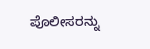ಪೊಲೀಸರನ್ನು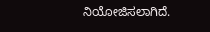ನಿಯೋಜಿಸಲಾಗಿದೆ.